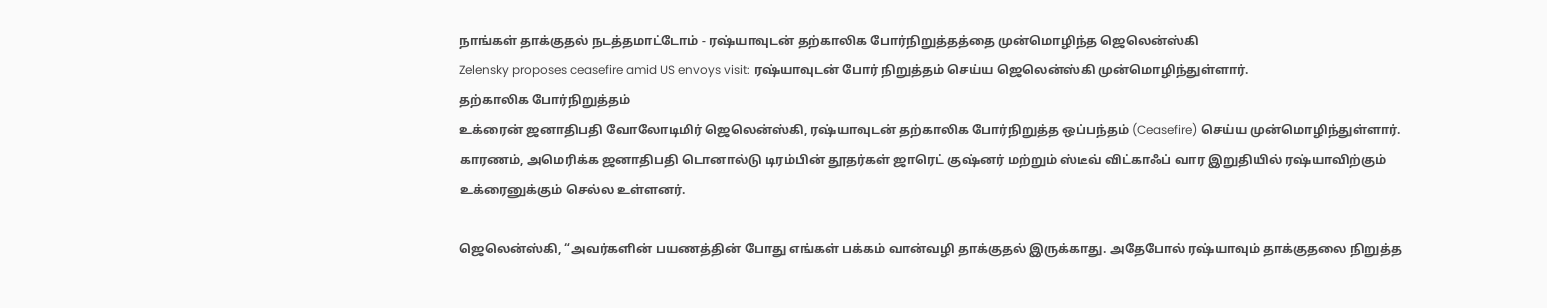நாங்கள் தாக்குதல் நடத்தமாட்டோம் - ரஷ்யாவுடன் தற்காலிக போர்நிறுத்தத்தை முன்மொழிந்த ஜெலென்ஸ்கி
Zelensky proposes ceasefire amid US envoys visit: ரஷ்யாவுடன் போர் நிறுத்தம் செய்ய ஜெலென்ஸ்கி முன்மொழிந்துள்ளார்.
தற்காலிக போர்நிறுத்தம்
உக்ரைன் ஜனாதிபதி வோலோடிமிர் ஜெலென்ஸ்கி, ரஷ்யாவுடன் தற்காலிக போர்நிறுத்த ஒப்பந்தம் (Ceasefire) செய்ய முன்மொழிந்துள்ளார்.
காரணம், அமெரிக்க ஜனாதிபதி டொனால்டு டிரம்பின் தூதர்கள் ஜாரெட் குஷ்னர் மற்றும் ஸ்டீவ் விட்காஃப் வார இறுதியில் ரஷ்யாவிற்கும் உக்ரைனுக்கும் செல்ல உள்ளனர்.

ஜெலென்ஸ்கி, “அவர்களின் பயணத்தின் போது எங்கள் பக்கம் வான்வழி தாக்குதல் இருக்காது. அதேபோல் ரஷ்யாவும் தாக்குதலை நிறுத்த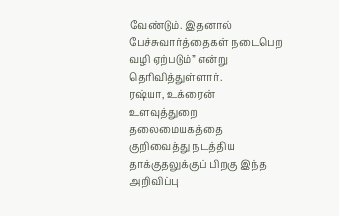வேண்டும். இதனால் பேச்சுவார்த்தைகள் நடைபெற வழி ஏற்படும்” என்று தெரிவித்துள்ளார்.
ரஷ்யா, உக்ரைன் உளவுத்துறை தலைமையகத்தை குறிவைத்து நடத்திய தாக்குதலுக்குப் பிறகு இந்த அறிவிப்பு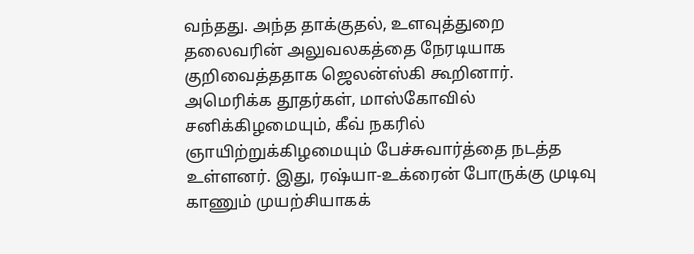வந்தது. அந்த தாக்குதல், உளவுத்துறை தலைவரின் அலுவலகத்தை நேரடியாக குறிவைத்ததாக ஜெலன்ஸ்கி கூறினார்.
அமெரிக்க தூதர்கள், மாஸ்கோவில் சனிக்கிழமையும், கீவ் நகரில் ஞாயிற்றுக்கிழமையும் பேச்சுவார்த்தை நடத்த உள்ளனர். இது, ரஷ்யா-உக்ரைன் போருக்கு முடிவு காணும் முயற்சியாகக்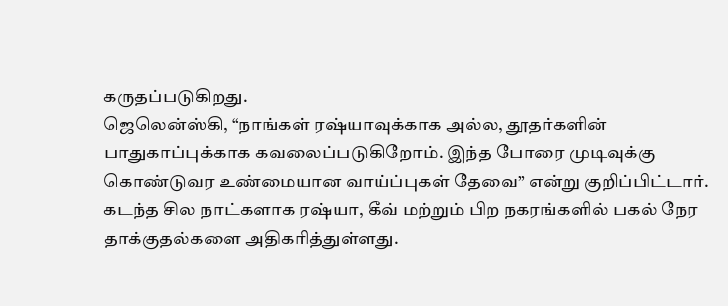கருதப்படுகிறது.
ஜெலென்ஸ்கி, “நாங்கள் ரஷ்யாவுக்காக அல்ல, தூதர்களின் பாதுகாப்புக்காக கவலைப்படுகிறோம். இந்த போரை முடிவுக்கு கொண்டுவர உண்மையான வாய்ப்புகள் தேவை” என்று குறிப்பிட்டார்.
கடந்த சில நாட்களாக ரஷ்யா, கீவ் மற்றும் பிற நகரங்களில் பகல் நேர தாக்குதல்களை அதிகரித்துள்ளது.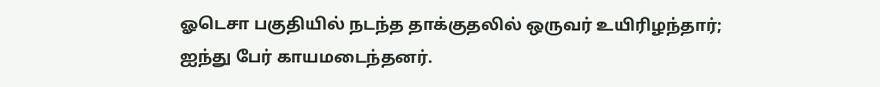ஓடெசா பகுதியில் நடந்த தாக்குதலில் ஒருவர் உயிரிழந்தார்; ஐந்து பேர் காயமடைந்தனர்.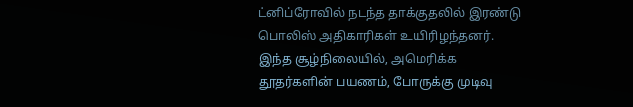ட்னிப்ரோவில் நடந்த தாக்குதலில் இரண்டு பொலிஸ் அதிகாரிகள் உயிரிழந்தனர்.
இந்த சூழ்நிலையில், அமெரிக்க தூதர்களின் பயணம், போருக்கு முடிவு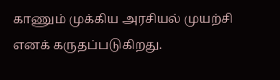காணும் முக்கிய அரசியல் முயற்சி எனக் கருதப்படுகிறது.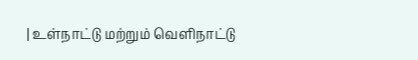| உள்நாட்டு மற்றும் வெளிநாட்டு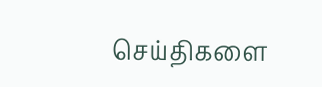செய்திகளை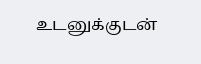உடனுக்குடன்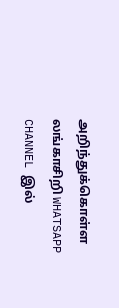அறிந்துக்கொள்ள லங்காசிறி WHATSAPP CHANNEL இல்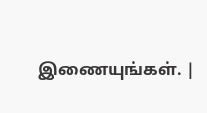இணையுங்கள். |